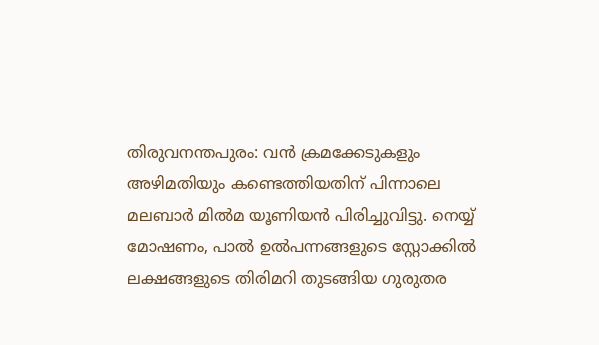തിരുവനന്തപുരം: വൻ ക്രമക്കേടുകളും അഴിമതിയും കണ്ടെത്തിയതിന് പിന്നാലെ മലബാർ മിൽമ യൂണിയൻ പിരിച്ചുവിട്ടു. നെയ്യ് മോഷണം, പാൽ ഉൽപന്നങ്ങളുടെ സ്റ്റോക്കിൽ ലക്ഷങ്ങളുടെ തിരിമറി തുടങ്ങിയ ഗുരുതര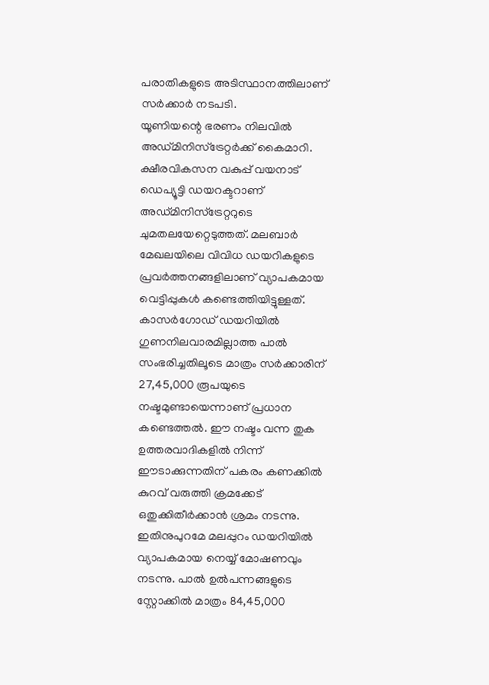പരാതികളുടെ അടിസ്ഥാനത്തിലാണ് സർക്കാർ നടപടി.
യൂണിയന്റെ ഭരണം നിലവിൽ അഡ്മിനിസ്ട്രേറ്റർക്ക് കൈമാറി. ക്ഷീരവികസന വകുപ്പ് വയനാട് ഡെപ്യൂട്ടി ഡയറക്ടറാണ് അഡ്മിനിസ്ട്രേറ്ററുടെ ചുമതലയേറ്റെടുത്തത്. മലബാർ മേഖലയിലെ വിവിധ ഡയറികളുടെ പ്രവർത്തനങ്ങളിലാണ് വ്യാപകമായ വെട്ടിപ്പുകൾ കണ്ടെത്തിയിട്ടുള്ളത്.
കാസർഗോഡ് ഡയറിയിൽ ഗുണനിലവാരമില്ലാത്ത പാൽ സംഭരിച്ചതിലൂടെ മാത്രം സർക്കാരിന് 27,45,000 രൂപയുടെ നഷ്ടമുണ്ടായെന്നാണ് പ്രധാന കണ്ടെത്തൽ. ഈ നഷ്ടം വന്ന തുക ഉത്തരവാദികളിൽ നിന്ന് ഈടാക്കുന്നതിന് പകരം കണക്കിൽ കുറവ് വരുത്തി ക്രമക്കേട് ഒതുക്കിതീർക്കാൻ ശ്രമം നടന്നു.
ഇതിനുപുറമേ മലപ്പുറം ഡയറിയിൽ വ്യാപകമായ നെയ്യ് മോഷണവും നടന്നു. പാൽ ഉൽപന്നങ്ങളുടെ സ്റ്റോക്കിൽ മാത്രം 84,45,000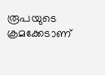രൂപയുടെ ക്രമക്കേടാണ്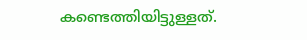കണ്ടെത്തിയിട്ടുള്ളത്.